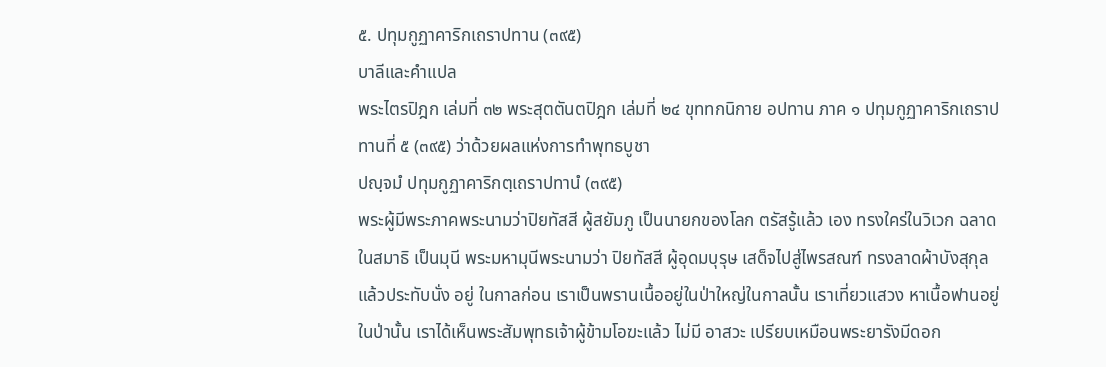๕. ปทุมกูฏาคาริกเถราปทาน (๓๙๕)
บาลีและคำแปล
พระไตรปิฎก เล่มที่ ๓๒ พระสุตตันตปิฎก เล่มที่ ๒๔ ขุททกนิกาย อปทาน ภาค ๑ ปทุมกูฏาคาริกเถราปทานที่ ๕ (๓๙๕) ว่าด้วยผลแห่งการทำพุทธบูชา
ปญฺจมํ ปทุมกูฏาคาริกตฺเถราปทานํ (๓๙๕)
พระผู้มีพระภาคพระนามว่าปิยทัสสี ผู้สยัมภู เป็นนายกของโลก ตรัสรู้แล้ว เอง ทรงใคร่ในวิเวก ฉลาดในสมาธิ เป็นมุนี พระมหามุนีพระนามว่า ปิยทัสสี ผู้อุดมบุรุษ เสด็จไปสู่ไพรสณฑ์ ทรงลาดผ้าบังสุกุลแล้วประทับนั่ง อยู่ ในกาลก่อน เราเป็นพรานเนื้ออยู่ในป่าใหญ่ในกาลนั้น เราเที่ยวแสวง หาเนื้อฟานอยู่ในป่านั้น เราได้เห็นพระสัมพุทธเจ้าผู้ข้ามโอฆะแล้ว ไม่มี อาสวะ เปรียบเหมือนพระยารังมีดอก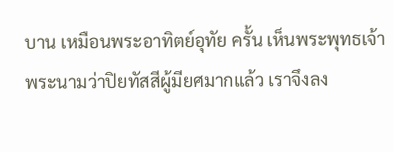บาน เหมือนพระอาทิตย์อุทัย ครั้น เห็นพระพุทธเจ้าพระนามว่าปิยทัสสีผู้มียศมากแล้ว เราจึงลง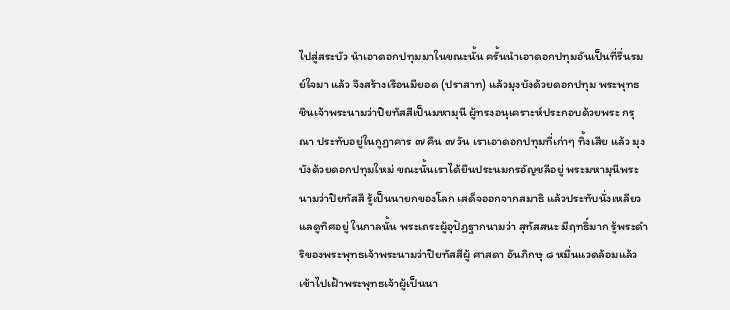ไปสู่สระบัว นำเอาดอกปทุมมาในขณะนั้น ครั้นนำเอาดอกปทุมอันเป็นที่รื่นรมย์ใจมา แล้ว จึงสร้างเรือนมียอด (ปราสาท) แล้วมุงบังด้วยดอกปทุม พระพุทธ ชินเจ้าพระนามว่าปิยทัสสีเป็นมหามุนี ผู้ทรงอนุเคราะห์ประกอบด้วยพระ กรุณา ประทับอยู่ในกูฏาคาร ๗ คืน ๗ วัน เราเอาดอกปทุมที่เก่าๆ ทิ้งเสีย แล้ว มุงบังด้วยดอกปทุมใหม่ ขณะนั้นเราได้ยืนประนมกรอัญชลีอยู่ พระมหามุนีพระนามว่าปิยทัสสี รู้เป็นนายกของโลก เสด็จออกจากสมาธิ แล้วประทับนั่งเหลียวแลดูทิศอยู่ ในกาลนั้น พระเถระผู้อุปัฏฐากนามว่า สุทัสสนะ มีฤทธิ์มาก รู้พระดำริของพระพุทธเจ้าพระนามว่าปิยทัสสีผู้ ศาสดา อันภิกษุ ๘ หมื่นแวดล้อมแล้ว เข้าไปเฝ้าพระพุทธเจ้าผู้เป็นนา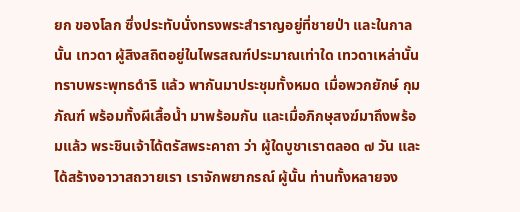ยก ของโลก ซึ่งประทับนั่งทรงพระสำราญอยู่ที่ชายป่า และในกาลนั้น เทวดา ผู้สิงสถิตอยู่ในไพรสณฑ์ประมาณเท่าใด เทวดาเหล่านั้นทราบพระพุทธดำริ แล้ว พากันมาประชุมทั้งหมด เมื่อพวกยักษ์ กุมภัณฑ์ พร้อมทั้งผีเสื้อน้ำ มาพร้อมกัน และเมื่อภิกษุสงฆ์มาถึงพร้อมแล้ว พระชินเจ้าได้ตรัสพระคาถา ว่า ผู้ใดบูชาเราตลอด ๗ วัน และได้สร้างอาวาสถวายเรา เราจักพยากรณ์ ผู้นั้น ท่านทั้งหลายจง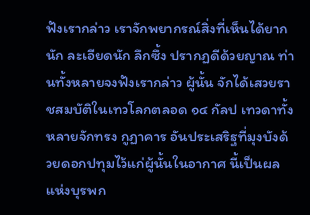ฟังเรากล่าว เราจักพยากรณ์สิ่งที่เห็นได้ยากนัก ละเอียดนัก ลึกซึ้ง ปรากฏดีด้วยญาณ ท่านทั้งหลายจงฟังเรากล่าว ผู้นั้น จักได้เสวยราชสมบัติในเทวโลกตลอด ๑๔ กัลป เทวดาทั้งหลายจักทรง กูฏาคาร อันประเสริฐที่มุงบังด้วยดอกปทุมไว้แก่ผู้นั้นในอากาศ นี้เป็นผล แห่งบุรพก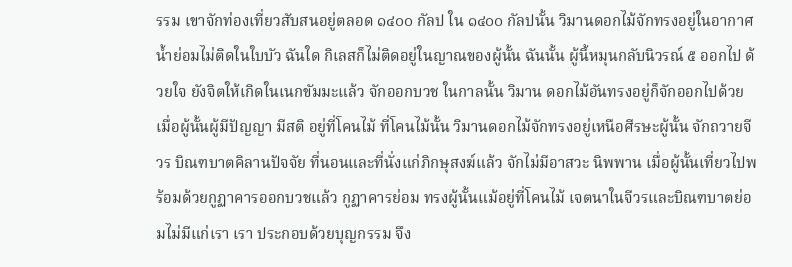รรม เขาจักท่องเที่ยวสับสนอยู่ตลอด ๑๔๐๐ กัลป ใน ๑๔๐๐ กัลปนั้น วิมานดอกไม้จักทรงอยู่ในอากาศ น้ำย่อมไม่ติดในใบบัว ฉันใด กิเลสก็ไม่ติดอยู่ในญาณของผู้นั้น ฉันนั้น ผู้นี้หมุนกลับนิวรณ์ ๕ ออกไป ด้วยใจ ยังจิตให้เกิดในเนกขัมมะแล้ว จักออกบวช ในกาลนั้น วิมาน ดอกไม้อันทรงอยู่ก็จักออกไปด้วย เมื่อผู้นั้นผู้มีปัญญา มีสติ อยู่ที่โคนไม้ ที่โคนไม้นั้น วิมานดอกไม้จักทรงอยู่เหนือศีรษะผู้นั้น จักถวายจีวร บิณฑบาตคิลานปัจจัย ที่นอนและที่นั่งแก่ภิกษุสงฆ์แล้ว จักไม่มีอาสวะ นิพพาน เมื่อผู้นั้นเที่ยวไปพร้อมด้วยกูฏาคารออกบวชแล้ว กูฏาคารย่อม ทรงผู้นั้นแม้อยู่ที่โคนไม้ เจตนาในจีวรและบิณฑบาตย่อมไม่มีแก่เรา เรา ประกอบด้วยบุญกรรม จึง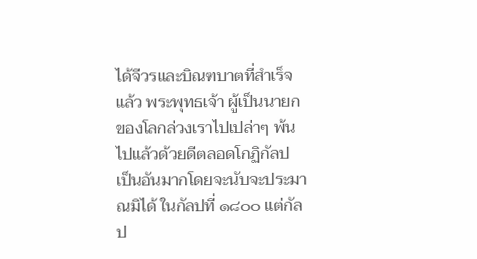ได้จีวรและบิณฑบาตที่สำเร็จแล้ว พระพุทธเจ้า ผู้เป็นนายกของโลกล่วงเราไปเปล่าๆ พ้นไปแล้วด้วยดีตลอดโกฏิกัลป เป็นอันมากโดยจะนับจะประมาณมิได้ ในกัลปที่ ๑๘๐๐ แต่กัลป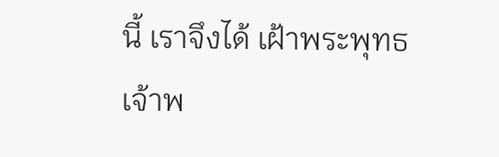นี้ เราจึงได้ เฝ้าพระพุทธเจ้าพ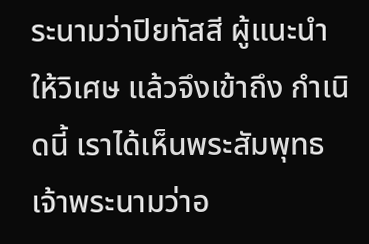ระนามว่าปิยทัสสี ผู้แนะนำให้วิเศษ แล้วจึงเข้าถึง กำเนิดนี้ เราได้เห็นพระสัมพุทธเจ้าพระนามว่าอ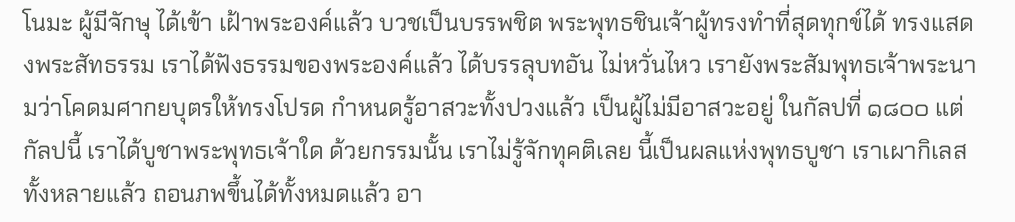โนมะ ผู้มีจักษุ ได้เข้า เฝ้าพระองค์แล้ว บวชเป็นบรรพชิต พระพุทธชินเจ้าผู้ทรงทำที่สุดทุกข์ได้ ทรงแสดงพระสัทธรรม เราได้ฟังธรรมของพระองค์แล้ว ได้บรรลุบทอัน ไม่หวั่นไหว เรายังพระสัมพุทธเจ้าพระนามว่าโคดมศากยบุตรให้ทรงโปรด กำหนดรู้อาสวะทั้งปวงแล้ว เป็นผู้ไม่มีอาสวะอยู่ ในกัลปที่ ๑๘๐๐ แต่ กัลปนี้ เราได้บูชาพระพุทธเจ้าใด ด้วยกรรมนั้น เราไม่รู้จักทุคติเลย นี้เป็นผลแห่งพุทธบูชา เราเผากิเลสทั้งหลายแล้ว ถอนภพขึ้นได้ทั้งหมดแล้ว อา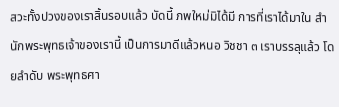สวะทั้งปวงของเราสิ้นรอบแล้ว บัดนี้ ภพใหม่มิได้มี การที่เราได้มาใน สำนักพระพุทธเจ้าของเรานี้ เป็นการมาดีแล้วหนอ วิชชา ๓ เราบรรลุแล้ว โดยลำดับ พระพุทธศา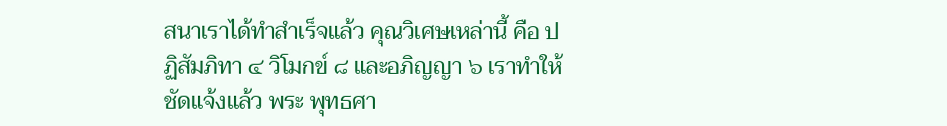สนาเราได้ทำสำเร็จแล้ว คุณวิเศษเหล่านี้ คือ ปฏิสัมภิทา ๔ วิโมกข์ ๘ และอภิญญา ๖ เราทำให้ชัดแจ้งแล้ว พระ พุทธศา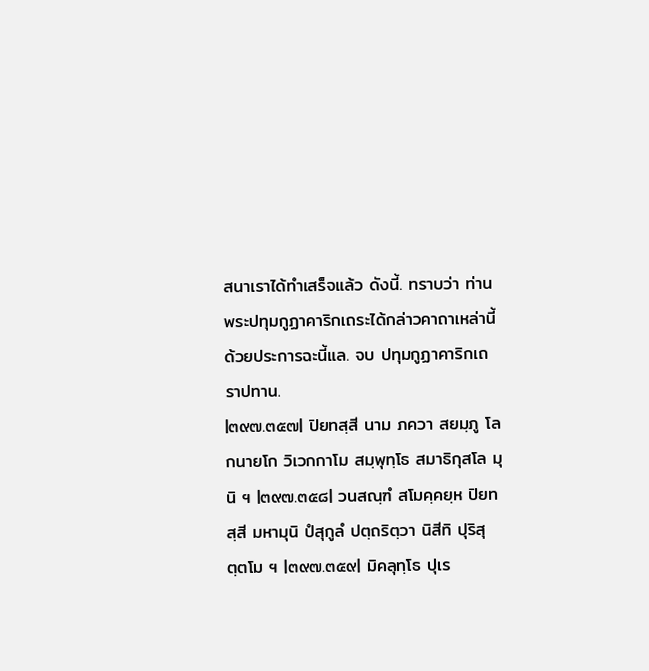สนาเราได้ทำเสร็จแล้ว ดังนี้. ทราบว่า ท่านพระปทุมกูฏาคาริกเถระได้กล่าวคาถาเหล่านี้ ด้วยประการฉะนี้แล. จบ ปทุมกูฏาคาริกเถราปทาน.
|๓๙๗.๓๕๗| ปิยทสฺสี นาม ภควา สยมฺภู โลกนายโก วิเวกกาโม สมฺพุทฺโธ สมาธิกุสโล มุนิ ฯ |๓๙๗.๓๕๘| วนสณฺฑํ สโมคฺคยฺห ปิยทสฺสี มหามุนิ ปํสุกูลํ ปตฺถริตฺวา นิสีทิ ปุริสุตฺตโม ฯ |๓๙๗.๓๕๙| มิคลุทฺโธ ปุเร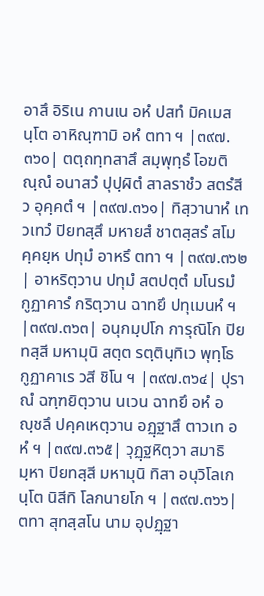อาสึ อิริเน กานเน อหํ ปสทํ มิคเมสนฺโต อาหิณฺฑามิ อหํ ตทา ฯ |๓๙๗.๓๖๐| ตตฺถทฺทสาสึ สมฺพุทฺธํ โอฆติณฺณํ อนาสวํ ปุปฺผิตํ สาลราชํว สตรํสีว อุคฺคตํ ฯ |๓๙๗.๓๖๑| ทิสฺวานาหํ เทวเทวํ ปิยทสฺสึ มหายสํ ชาตสฺสรํ สโมคฺคยฺห ปทุมํ อาหรึ ตทา ฯ |๓๙๗.๓๖๒| อาหริตฺวาน ปทุมํ สตปตฺตํ มโนรมํ กูฏาคารํ กริตฺวาน ฉาทยึ ปทุเมนหํ ฯ |๓๙๗.๓๖๓| อนุกมฺปโก การุณิโก ปิยทสฺสี มหามุนิ สตฺต รตฺตินฺทิเว พุทฺโธ กูฏาคาเร วสี ชิโน ฯ |๓๙๗.๓๖๔| ปุราณํ ฉฑฺฑยิตฺวาน นเวน ฉาทยึ อหํ อญฺชลึ ปคฺคเหตฺวาน อฏฺฐาสึ ตาวเท อหํ ฯ |๓๙๗.๓๖๕| วุฏฺฐหิตฺวา สมาธิมฺหา ปิยทสฺสี มหามุนิ ทิสา อนุวิโลเกนฺโต นิสีทิ โลกนายโก ฯ |๓๙๗.๓๖๖| ตทา สุทสฺสโน นาม อุปฏฺฐา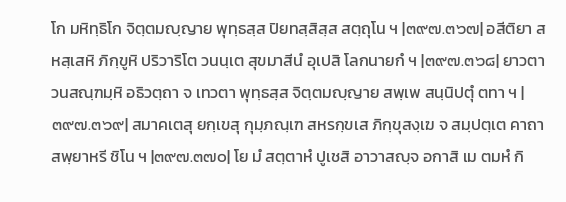โก มหิทฺธิโก จิตฺตมญฺญาย พุทฺธสฺส ปิยทสฺสิสฺส สตฺถุโน ฯ |๓๙๗.๓๖๗| อสีติยา สหสฺเสหิ ภิกฺขูหิ ปริวาริโต วนนฺเต สุขมาสีนํ อุเปสิ โลกนายกํ ฯ |๓๙๗.๓๖๘| ยาวตา วนสณฺฑมฺหิ อธิวตฺถา จ เทวตา พุทฺธสฺส จิตฺตมญฺญาย สพฺเพ สนฺนิปตุํ ตทา ฯ |๓๙๗.๓๖๙| สมาคเตสุ ยกฺเขสุ กุมฺภณฺเฑ สหรกฺขเส ภิกฺขุสงฺเฆ จ สมฺปตฺเต คาถา สพฺยาหรี ชิโน ฯ |๓๙๗.๓๗๐| โย มํ สตฺตาหํ ปูเชสิ อาวาสญฺจ อกาสิ เม ตมหํ กิ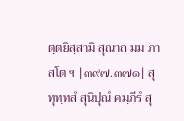ตฺตยิสฺสามิ สุณาถ มม ภาสโต ฯ |๓๙๗.๓๗๑| สุทุทฺทสํ สุนิปุณํ คมฺภีรํ สุ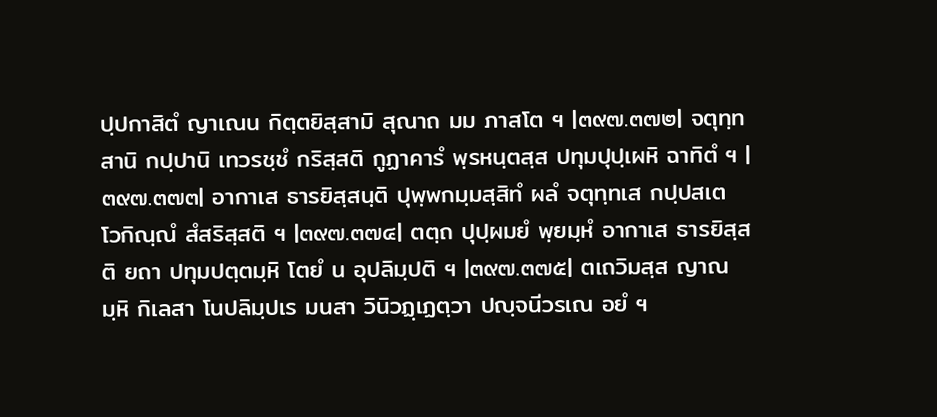ปฺปกาสิตํ ญาเณน กิตฺตยิสฺสามิ สุณาถ มม ภาสโต ฯ |๓๙๗.๓๗๒| จตุทฺทสานิ กปฺปานิ เทวรชฺชํ กริสฺสติ กูฏาคารํ พฺรหนฺตสฺส ปทุมปุปฺเผหิ ฉาทิตํ ฯ |๓๙๗.๓๗๓| อากาเส ธารยิสฺสนฺติ ปุพฺพกมฺมสฺสิทํ ผลํ จตุทฺทเส กปฺปสเต โวกิณฺณํ สํสริสฺสติ ฯ |๓๙๗.๓๗๔| ตตฺถ ปุปฺผมยํ พฺยมฺหํ อากาเส ธารยิสฺสติ ยถา ปทุมปตฺตมฺหิ โตยํ น อุปลิมฺปติ ฯ |๓๙๗.๓๗๕| ตเถวิมสฺส ญาณมฺหิ กิเลสา โนปลิมฺปเร มนสา วินิวฏฺเฏตฺวา ปญฺจนีวรเณ อยํ ฯ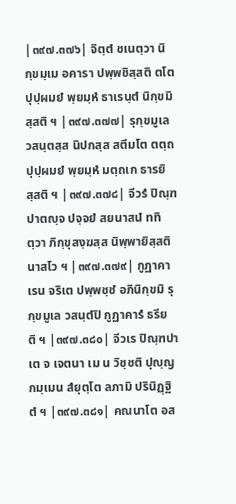|๓๙๗.๓๗๖| จิตฺตํ ชเนตฺวา นิกฺขมฺเม อคารา ปพฺพชิสฺสติ ตโต ปุปฺผมยํ พฺยมฺหํ ธาเรนฺตํ นิกฺขมิสฺสติ ฯ |๓๙๗.๓๗๗| รุกฺขมูเล วสนฺตสฺส นิปกสฺส สตีมโต ตตฺถ ปุปฺผมยํ พฺยมฺหํ มตฺถเก ธารยิสฺสติ ฯ |๓๙๗.๓๗๘| จีวรํ ปิณฺฑปาตญฺจ ปจฺจยํ สยนาสนํ ททิตฺวา ภิกฺขุสงฺฆสฺส นิพฺพายิสฺสตินาสโว ฯ |๓๙๗.๓๗๙| กูฏาคาเรน จริเต ปพฺพชฺชํ อภินิกฺขมิ รุกฺขมูเล วสนฺตํปิ กูฏาคารํ ธรียติ ฯ |๓๙๗.๓๘๐| จีวเร ปิณฺฑปาเต จ เจตนา เม น วิชฺชติ ปุญฺญกมฺเมน สํยุตฺโต ลภามิ ปรินิฏฺฐิตํ ฯ |๓๙๗.๓๘๑| คณนาโต อส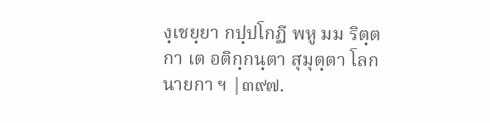งฺเชยฺยา กปฺปโกฏี พหู มม ริตฺตกา เต อติกฺกนฺตา สุมุตฺตา โลกนายกา ฯ |๓๙๗.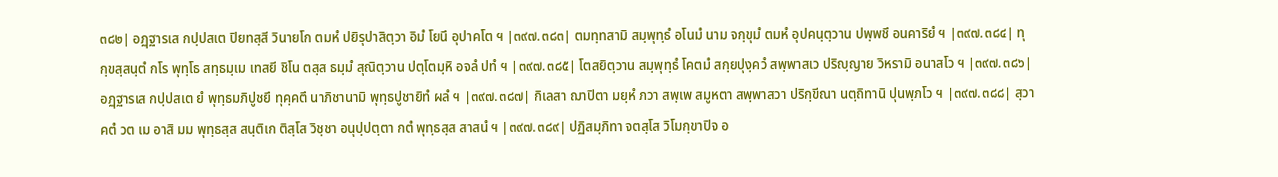๓๘๒| อฏฺฐารเส กปฺปสเต ปิยทสฺสี วินายโก ตมหํ ปยิรุปาสิตฺวา อิมํ โยนึ อุปาคโต ฯ |๓๙๗.๓๘๓| ตมทฺทสามิ สมฺพุทฺธํ อโนมํ นาม จกฺขุมํ ตมหํ อุปคนฺตฺวาน ปพฺพชึ อนคาริยํ ฯ |๓๙๗.๓๘๔| ทุกฺขสฺสนฺตํ กโร พุทฺโธ สทฺธมฺเม เทสยี ชิโน ตสฺส ธมฺมํ สุณิตฺวาน ปตฺโตมฺหิ อจลํ ปทํ ฯ |๓๙๗.๓๘๕| โตสยิตฺวาน สมฺพุทฺธํ โคตมํ สกฺยปุงฺควํ สพฺพาสเว ปริญฺญาย วิหรามิ อนาสโว ฯ |๓๙๗.๓๘๖| อฏฺฐารเส กปฺปสเต ยํ พุทฺธมภิปูชยึ ทุคฺคตึ นาภิชานามิ พุทฺธปูชายิทํ ผลํ ฯ |๓๙๗.๓๘๗| กิเลสา ฌาปิตา มยฺหํ ภวา สพฺเพ สมูหตา สพฺพาสวา ปริกฺขีณา นตฺถิทานิ ปุนพฺภโว ฯ |๓๙๗.๓๘๘| สฺวาคตํ วต เม อาสิ มม พุทฺธสฺส สนฺติเก ติสฺโส วิชฺชา อนุปฺปตฺตา กตํ พุทฺธสฺส สาสนํ ฯ |๓๙๗.๓๘๙| ปฏิสมฺภิทา จตสฺโส วิโมกฺขาปิจ อ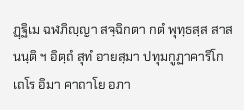ฏฺฐิเม ฉฬภิญฺญา สจฺฉิกตา กตํ พุทฺธสฺส สาสนนฺติ ฯ อิตฺถํ สุทํ อายสฺมา ปทุมกูฏาคาริโก เถโร อิมา คาถาโย อภา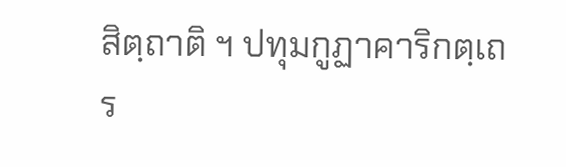สิตฺถาติ ฯ ปทุมกูฏาคาริกตฺเถร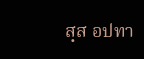สฺส อปทา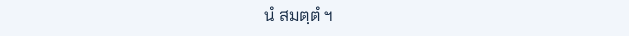นํ สมตฺตํ ฯ